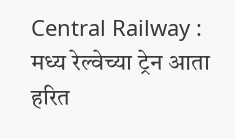Central Railway : मध्य रेल्वेच्या ट्रेन आता हरित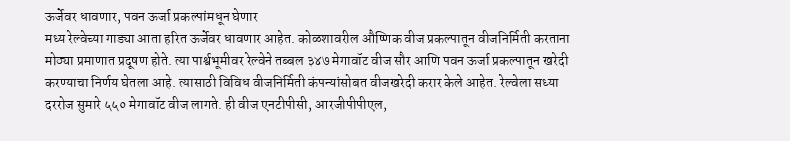ऊर्जेवर धावणार, पवन ऊर्जा प्रकल्पांमधून घेणार
मध्य रेल्वेच्या गाड्या आता हरित ऊर्जेवर धावणार आहेत. कोळशावरील औष्णिक वीज प्रकल्पातून वीजनिर्मिती करताना मोठ्या प्रमाणात प्रदूषण होते. त्या पार्श्वभूमीवर रेल्वेने तब्बल ३४७ मेगावॉट वीज सौर आणि पवन ऊर्जा प्रकल्पातून खरेदी करण्याचा निर्णय घेतला आहे. त्यासाठी विविध वीजनिर्मिती कंपन्यांसोबत वीजखरेदी करार केले आहेत. रेल्वेला सध्या दररोज सुमारे ५५० मेगावॉट वीज लागते. ही वीज एनटीपीसी, आरजीपीपीएल,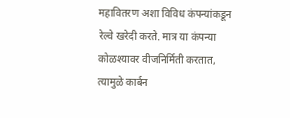महावितरण अशा विविध कंपन्यांकडून रेल्वे खरेदी करते. मात्र या कंपन्या कोळश्यावर वीजनिर्मिती करतात, त्यामुळे कार्बन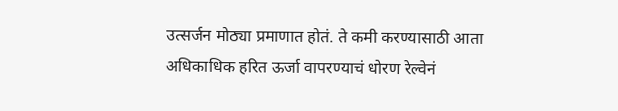उत्सर्जन मोठ्या प्रमाणात होतं. ते कमी करण्यासाठी आता अधिकाधिक हरित ऊर्जा वापरण्याचं धोरण रेल्वेनं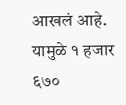आखलं आहे. यामुळे १ हजार ६७०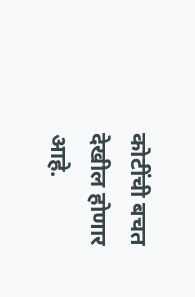कोटींची बचत देखील होणार आहे.